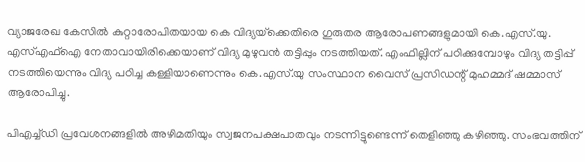വ്യാജരേഖ കേസിൽ കുറ്റാരോപിതയായ കെ വിദ്യയ്‌ക്കെതിരെ ഗുരുതര ആരോപണങ്ങളുമായി കെ.എസ്.യു. എസ്എഫ്ഐ നേതാവായിരിക്കെയാണ് വിദ്യ മുഴുവൻ തട്ടിപ്പും നടത്തിയത്. എംഫില്ലിന് പഠിക്കുമ്പോഴും വിദ്യ തട്ടിപ്പ് നടത്തിയെന്നും വിദ്യ പഠിച്ച കള്ളിയാണെന്നും കെ.എസ്.യു സംസ്ഥാന വൈസ് പ്രസിഡന്റ് മുഹമ്മദ് ഷമ്മാസ് ആരോപിച്ചു.

പിഎച്ച്ഡി പ്രവേശനങ്ങളിൽ അഴിമതിയും സ്വജനപക്ഷപാതവും നടന്നിട്ടുണ്ടെന്ന് തെളിഞ്ഞു കഴിഞ്ഞു. സംഭവത്തിന്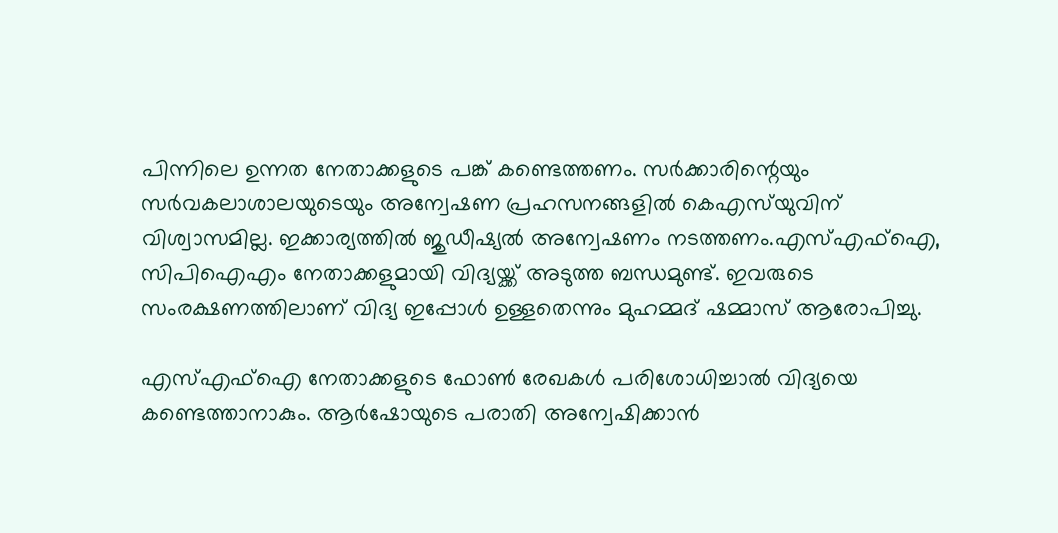പിന്നിലെ ഉന്നത നേതാക്കളുടെ പങ്ക് കണ്ടെത്തണം. സർക്കാരിന്റെയും സർവകലാശാലയുടെയും അന്വേഷണ പ്രഹസനങ്ങളിൽ കെഎസ്‌യുവിന് വിശ്വാസമില്ല. ഇക്കാര്യത്തിൽ ജുഡീഷ്യൽ അന്വേഷണം നടത്തണം.എസ്എഫ്ഐ, സിപിഐഎം നേതാക്കളുമായി വിദ്യയ്ക്ക് അടുത്ത ബന്ധമുണ്ട്. ഇവരുടെ സംരക്ഷണത്തിലാണ് വിദ്യ ഇപ്പോൾ ഉള്ളതെന്നും മുഹമ്മദ് ഷമ്മാസ് ആരോപിച്ചു.

എസ്‌എഫ്‌ഐ നേതാക്കളുടെ ഫോൺ രേഖകൾ പരിശോധിച്ചാൽ വിദ്യയെ കണ്ടെത്താനാകും. ആർഷോയുടെ പരാതി അന്വേഷിക്കാൻ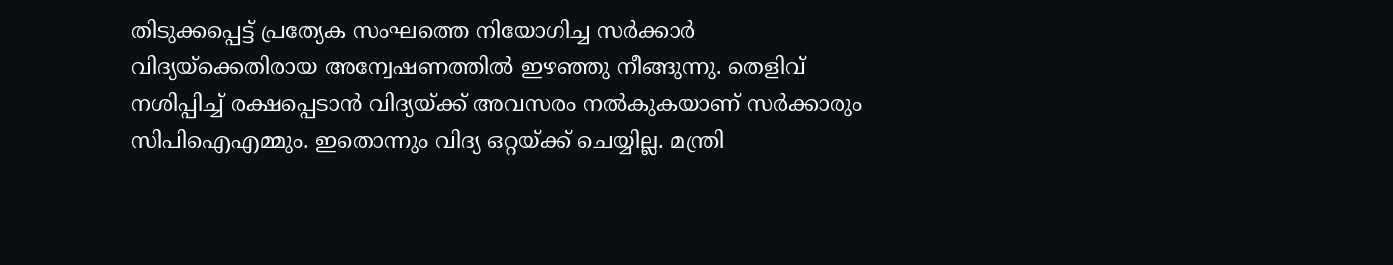തിടുക്കപ്പെട്ട് പ്രത്യേക സംഘത്തെ നിയോഗിച്ച സർക്കാർ വിദ്യയ്‌ക്കെതിരായ അന്വേഷണത്തിൽ ഇഴഞ്ഞു നീങ്ങുന്നു. തെളിവ് നശിപ്പിച്ച് രക്ഷപ്പെടാൻ വിദ്യയ്ക്ക് അവസരം നൽകുകയാണ് സർക്കാരും സിപിഐഎമ്മും. ഇതൊന്നും വിദ്യ ഒറ്റയ്ക്ക് ചെയ്യില്ല. മന്ത്രി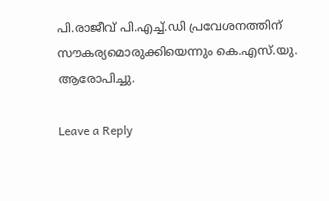പി.രാജീവ് പി.എച്ച്.ഡി പ്രവേശനത്തിന് സൗകര്യമൊരുക്കിയെന്നും കെ.എസ്.യു. ആരോപിച്ചു.

Leave a Reply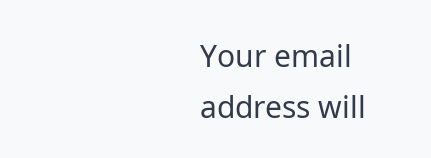Your email address will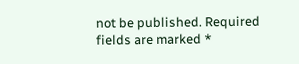not be published. Required fields are marked *